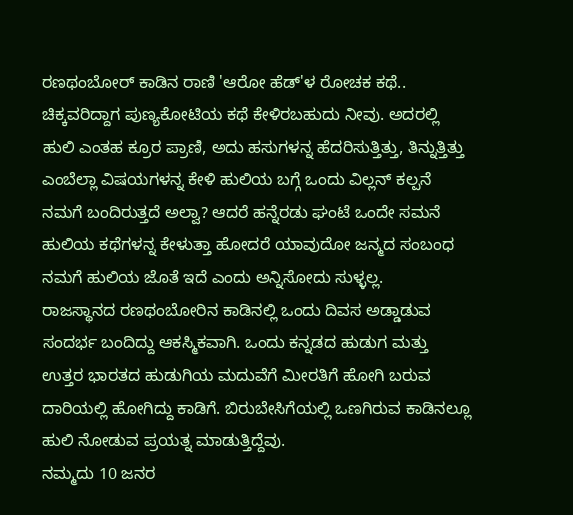ರಣಥಂಬೋರ್ ಕಾಡಿನ ರಾಣಿ 'ಆರೋ ಹೆಡ್'ಳ ರೋಚಕ ಕಥೆ..
ಚಿಕ್ಕವರಿದ್ದಾಗ ಪುಣ್ಯಕೋಟಿಯ ಕಥೆ ಕೇಳಿರಬಹುದು ನೀವು. ಅದರಲ್ಲಿ ಹುಲಿ ಎಂತಹ ಕ್ರೂರ ಪ್ರಾಣಿ, ಅದು ಹಸುಗಳನ್ನ ಹೆದರಿಸುತ್ತಿತ್ತು, ತಿನ್ನುತ್ತಿತ್ತು ಎಂಬೆಲ್ಲಾ ವಿಷಯಗಳನ್ನ ಕೇಳಿ ಹುಲಿಯ ಬಗ್ಗೆ ಒಂದು ವಿಲ್ಲನ್ ಕಲ್ಪನೆ ನಮಗೆ ಬಂದಿರುತ್ತದೆ ಅಲ್ವಾ? ಆದರೆ ಹನ್ನೆರಡು ಘಂಟೆ ಒಂದೇ ಸಮನೆ ಹುಲಿಯ ಕಥೆಗಳನ್ನ ಕೇಳುತ್ತಾ ಹೋದರೆ ಯಾವುದೋ ಜನ್ಮದ ಸಂಬಂಧ ನಮಗೆ ಹುಲಿಯ ಜೊತೆ ಇದೆ ಎಂದು ಅನ್ನಿಸೋದು ಸುಳ್ಳಲ್ಲ.
ರಾಜಸ್ಥಾನದ ರಣಥಂಬೋರಿನ ಕಾಡಿನಲ್ಲಿ ಒಂದು ದಿವಸ ಅಡ್ಡಾಡುವ ಸಂದರ್ಭ ಬಂದಿದ್ದು ಆಕಸ್ಮಿಕವಾಗಿ. ಒಂದು ಕನ್ನಡದ ಹುಡುಗ ಮತ್ತು ಉತ್ತರ ಭಾರತದ ಹುಡುಗಿಯ ಮದುವೆಗೆ ಮೀರತಿಗೆ ಹೋಗಿ ಬರುವ ದಾರಿಯಲ್ಲಿ ಹೋಗಿದ್ದು ಕಾಡಿಗೆ. ಬಿರುಬೇಸಿಗೆಯಲ್ಲಿ ಒಣಗಿರುವ ಕಾಡಿನಲ್ಲೂ ಹುಲಿ ನೋಡುವ ಪ್ರಯತ್ನ ಮಾಡುತ್ತಿದ್ದೆವು.
ನಮ್ಮದು 10 ಜನರ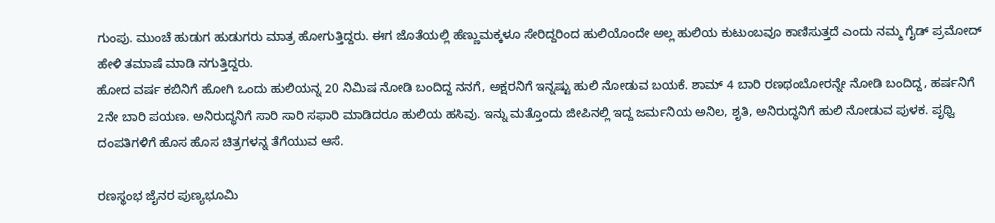ಗುಂಪು. ಮುಂಚೆ ಹುಡುಗ ಹುಡುಗರು ಮಾತ್ರ ಹೋಗುತ್ತಿದ್ದರು. ಈಗ ಜೊತೆಯಲ್ಲಿ ಹೆಣ್ಣುಮಕ್ಕಳೂ ಸೇರಿದ್ದರಿಂದ ಹುಲಿಯೊಂದೇ ಅಲ್ಲ ಹುಲಿಯ ಕುಟುಂಬವೂ ಕಾಣಿಸುತ್ತದೆ ಎಂದು ನಮ್ಮ ಗೈಡ್ ಪ್ರಮೋದ್ ಹೇಳಿ ತಮಾಷೆ ಮಾಡಿ ನಗುತ್ತಿದ್ದರು.
ಹೋದ ವರ್ಷ ಕಬಿನಿಗೆ ಹೋಗಿ ಒಂದು ಹುಲಿಯನ್ನ 20 ನಿಮಿಷ ನೋಡಿ ಬಂದಿದ್ದ ನನಗೆ, ಅಕ್ಷರನಿಗೆ ಇನ್ನಷ್ಟು ಹುಲಿ ನೋಡುವ ಬಯಕೆ. ಶಾಮ್ 4 ಬಾರಿ ರಣಥಂಬೋರನ್ನೇ ನೋಡಿ ಬಂದಿದ್ದ, ಹರ್ಷನಿಗೆ 2ನೇ ಬಾರಿ ಪಯಣ. ಅನಿರುದ್ಧನಿಗೆ ಸಾರಿ ಸಾರಿ ಸಫಾರಿ ಮಾಡಿದರೂ ಹುಲಿಯ ಹಸಿವು. ಇನ್ನು ಮತ್ತೊಂದು ಜೀಪಿನಲ್ಲಿ ಇದ್ದ ಜರ್ಮನಿಯ ಅನಿಲ, ಶೃತಿ, ಅನಿರುದ್ಧನಿಗೆ ಹುಲಿ ನೋಡುವ ಪುಳಕ. ಪೃಥ್ವಿ ದಂಪತಿಗಳಿಗೆ ಹೊಸ ಹೊಸ ಚಿತ್ರಗಳನ್ನ ತೆಗೆಯುವ ಆಸೆ.

ರಣಸ್ಥಂಭ ಜೈನರ ಪುಣ್ಯಭೂಮಿ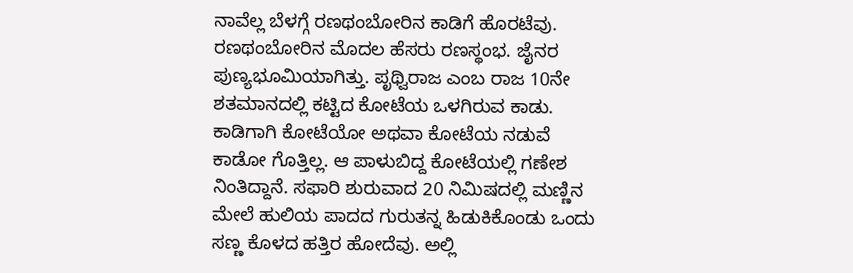ನಾವೆಲ್ಲ ಬೆಳಗ್ಗೆ ರಣಥಂಬೋರಿನ ಕಾಡಿಗೆ ಹೊರಟೆವು. ರಣಥಂಬೋರಿನ ಮೊದಲ ಹೆಸರು ರಣಸ್ಥಂಭ. ಜೈನರ ಪುಣ್ಯಭೂಮಿಯಾಗಿತ್ತು. ಪೃಥ್ವಿರಾಜ ಎಂಬ ರಾಜ 10ನೇ ಶತಮಾನದಲ್ಲಿ ಕಟ್ಟಿದ ಕೋಟೆಯ ಒಳಗಿರುವ ಕಾಡು. ಕಾಡಿಗಾಗಿ ಕೋಟೆಯೋ ಅಥವಾ ಕೋಟೆಯ ನಡುವೆ ಕಾಡೋ ಗೊತ್ತಿಲ್ಲ. ಆ ಪಾಳುಬಿದ್ದ ಕೋಟೆಯಲ್ಲಿ ಗಣೇಶ ನಿಂತಿದ್ದಾನೆ. ಸಫಾರಿ ಶುರುವಾದ 20 ನಿಮಿಷದಲ್ಲಿ ಮಣ್ಣಿನ ಮೇಲೆ ಹುಲಿಯ ಪಾದದ ಗುರುತನ್ನ ಹಿಡುಕಿಕೊಂಡು ಒಂದು ಸಣ್ಣ ಕೊಳದ ಹತ್ತಿರ ಹೋದೆವು. ಅಲ್ಲಿ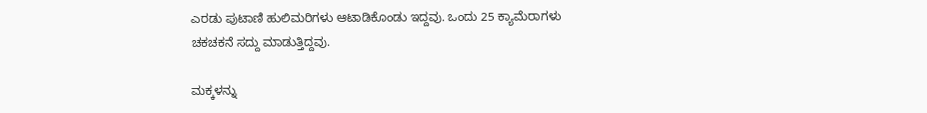ಎರಡು ಪುಟಾಣಿ ಹುಲಿಮರಿಗಳು ಆಟಾಡಿಕೊಂಡು ಇದ್ದವು. ಒಂದು 25 ಕ್ಯಾಮೆರಾಗಳು ಚಕಚಕನೆ ಸದ್ದು ಮಾಡುತ್ತಿದ್ದವು.

ಮಕ್ಕಳನ್ನು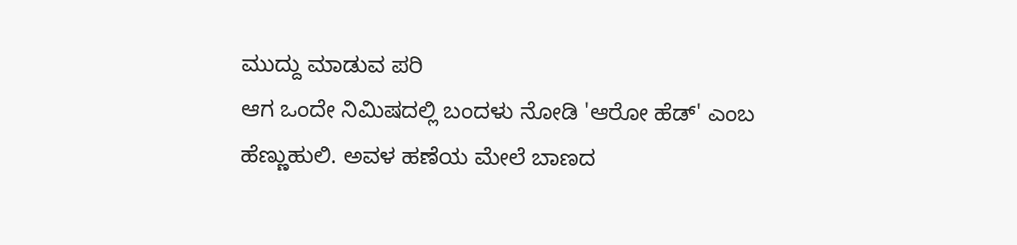ಮುದ್ದು ಮಾಡುವ ಪರಿ
ಆಗ ಒಂದೇ ನಿಮಿಷದಲ್ಲಿ ಬಂದಳು ನೋಡಿ 'ಆರೋ ಹೆಡ್' ಎಂಬ ಹೆಣ್ಣುಹುಲಿ. ಅವಳ ಹಣೆಯ ಮೇಲೆ ಬಾಣದ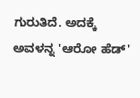ಗುರುತಿದೆ. ಅದಕ್ಕೆ ಅವಳನ್ನ 'ಆರೋ ಹೆಡ್'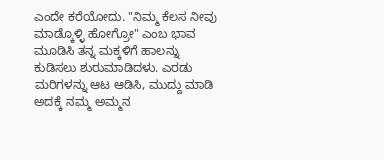ಎಂದೇ ಕರೆಯೋದು. "ನಿಮ್ಮ ಕೆಲಸ ನೀವು ಮಾಡ್ಕೊಳ್ಳಿ ಹೋಗ್ರೋ" ಎಂಬ ಭಾವ ಮೂಡಿಸಿ ತನ್ನ ಮಕ್ಕಳಿಗೆ ಹಾಲನ್ನು ಕುಡಿಸಲು ಶುರುಮಾಡಿದಳು. ಎರಡು ಮರಿಗಳನ್ನು ಆಟ ಆಡಿಸಿ, ಮುದ್ದು ಮಾಡಿ ಅದಕ್ಕೆ ನಮ್ಮ ಅಮ್ಮನ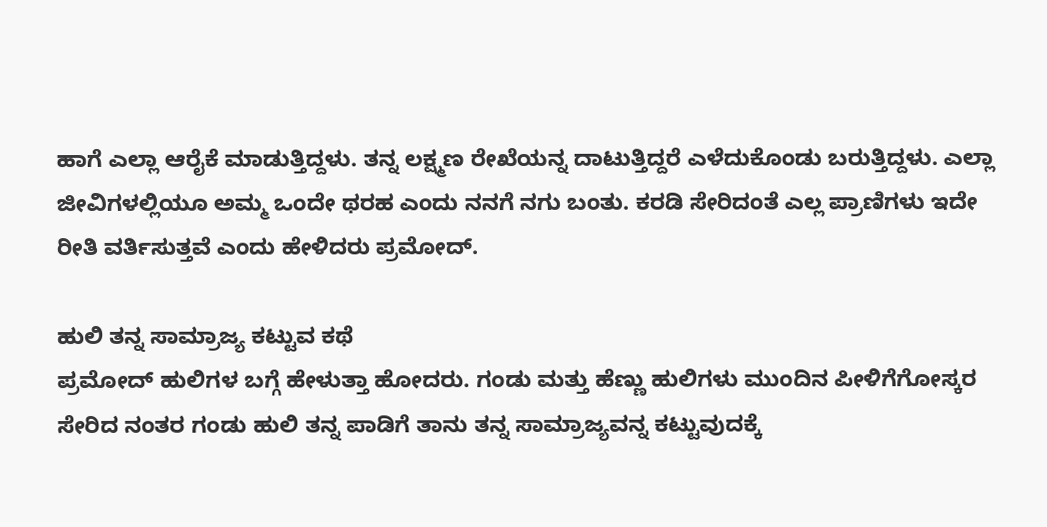ಹಾಗೆ ಎಲ್ಲಾ ಆರೈಕೆ ಮಾಡುತ್ತಿದ್ದಳು. ತನ್ನ ಲಕ್ಷ್ಮಣ ರೇಖೆಯನ್ನ ದಾಟುತ್ತಿದ್ದರೆ ಎಳೆದುಕೊಂಡು ಬರುತ್ತಿದ್ದಳು. ಎಲ್ಲಾ ಜೀವಿಗಳಲ್ಲಿಯೂ ಅಮ್ಮ ಒಂದೇ ಥರಹ ಎಂದು ನನಗೆ ನಗು ಬಂತು. ಕರಡಿ ಸೇರಿದಂತೆ ಎಲ್ಲ ಪ್ರಾಣಿಗಳು ಇದೇ ರೀತಿ ವರ್ತಿಸುತ್ತವೆ ಎಂದು ಹೇಳಿದರು ಪ್ರಮೋದ್.

ಹುಲಿ ತನ್ನ ಸಾಮ್ರಾಜ್ಯ ಕಟ್ಟುವ ಕಥೆ
ಪ್ರಮೋದ್ ಹುಲಿಗಳ ಬಗ್ಗೆ ಹೇಳುತ್ತಾ ಹೋದರು. ಗಂಡು ಮತ್ತು ಹೆಣ್ಣು ಹುಲಿಗಳು ಮುಂದಿನ ಪೀಳಿಗೆಗೋಸ್ಕರ ಸೇರಿದ ನಂತರ ಗಂಡು ಹುಲಿ ತನ್ನ ಪಾಡಿಗೆ ತಾನು ತನ್ನ ಸಾಮ್ರಾಜ್ಯವನ್ನ ಕಟ್ಟುವುದಕ್ಕೆ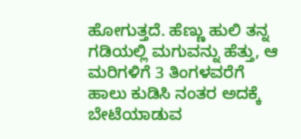ಹೋಗುತ್ತದೆ. ಹೆಣ್ಣು ಹುಲಿ ತನ್ನ ಗಡಿಯಲ್ಲಿ ಮಗುವನ್ನು ಹೆತ್ತು, ಆ ಮರಿಗಳಿಗೆ 3 ತಿಂಗಳವರೆಗೆ ಹಾಲು ಕುಡಿಸಿ ನಂತರ ಅದಕ್ಕೆ ಬೇಟೆಯಾಡುವ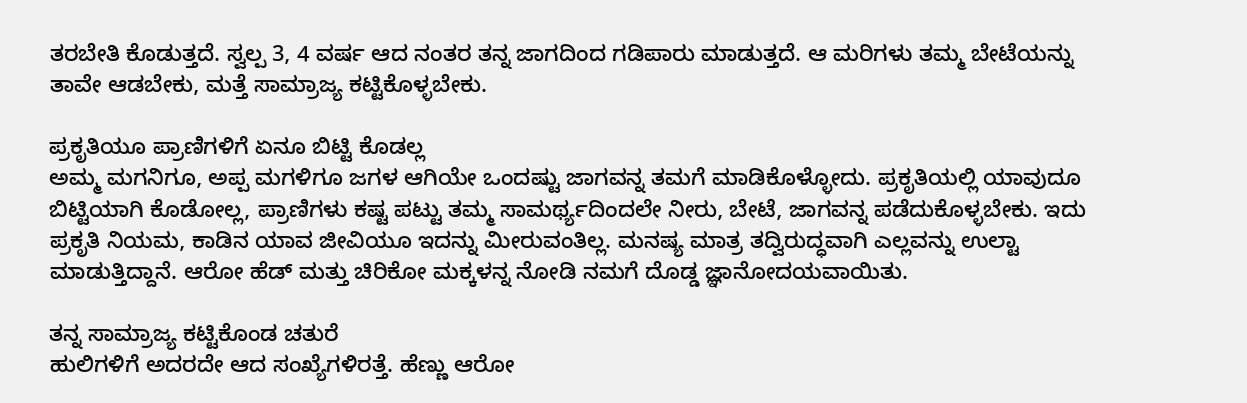ತರಬೇತಿ ಕೊಡುತ್ತದೆ. ಸ್ವಲ್ಪ 3, 4 ವರ್ಷ ಆದ ನಂತರ ತನ್ನ ಜಾಗದಿಂದ ಗಡಿಪಾರು ಮಾಡುತ್ತದೆ. ಆ ಮರಿಗಳು ತಮ್ಮ ಬೇಟೆಯನ್ನು ತಾವೇ ಆಡಬೇಕು, ಮತ್ತೆ ಸಾಮ್ರಾಜ್ಯ ಕಟ್ಟಿಕೊಳ್ಳಬೇಕು.

ಪ್ರಕೃತಿಯೂ ಪ್ರಾಣಿಗಳಿಗೆ ಏನೂ ಬಿಟ್ಟಿ ಕೊಡಲ್ಲ
ಅಮ್ಮ ಮಗನಿಗೂ, ಅಪ್ಪ ಮಗಳಿಗೂ ಜಗಳ ಆಗಿಯೇ ಒಂದಷ್ಟು ಜಾಗವನ್ನ ತಮಗೆ ಮಾಡಿಕೊಳ್ಳೋದು. ಪ್ರಕೃತಿಯಲ್ಲಿ ಯಾವುದೂ ಬಿಟ್ಟಿಯಾಗಿ ಕೊಡೋಲ್ಲ, ಪ್ರಾಣಿಗಳು ಕಷ್ಟ ಪಟ್ಟು ತಮ್ಮ ಸಾಮರ್ಥ್ಯದಿಂದಲೇ ನೀರು, ಬೇಟೆ, ಜಾಗವನ್ನ ಪಡೆದುಕೊಳ್ಳಬೇಕು. ಇದು ಪ್ರಕೃತಿ ನಿಯಮ, ಕಾಡಿನ ಯಾವ ಜೀವಿಯೂ ಇದನ್ನು ಮೀರುವಂತಿಲ್ಲ. ಮನಷ್ಯ ಮಾತ್ರ ತದ್ವಿರುದ್ಧವಾಗಿ ಎಲ್ಲವನ್ನು ಉಲ್ಟಾ ಮಾಡುತ್ತಿದ್ದಾನೆ. ಆರೋ ಹೆಡ್ ಮತ್ತು ಚಿರಿಕೋ ಮಕ್ಕಳನ್ನ ನೋಡಿ ನಮಗೆ ದೊಡ್ಡ ಜ್ಞಾನೋದಯವಾಯಿತು.

ತನ್ನ ಸಾಮ್ರಾಜ್ಯ ಕಟ್ಟಿಕೊಂಡ ಚತುರೆ
ಹುಲಿಗಳಿಗೆ ಅದರದೇ ಆದ ಸಂಖ್ಯೆಗಳಿರತ್ತೆ. ಹೆಣ್ಣು ಆರೋ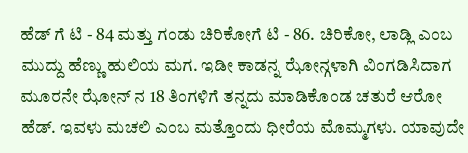ಹೆಡ್ ಗೆ ಟಿ - 84 ಮತ್ತು ಗಂಡು ಚಿರಿಕೋಗೆ ಟಿ - 86. ಚಿರಿಕೋ, ಲಾಡ್ಲಿ ಎಂಬ ಮುದ್ದು ಹೆಣ್ಣು ಹುಲಿಯ ಮಗ. ಇಡೀ ಕಾಡನ್ನ ಝೋನ್ಗಳಾಗಿ ವಿಂಗಡಿಸಿದಾಗ ಮೂರನೇ ಝೋನ್ ನ 18 ತಿಂಗಳಿಗೆ ತನ್ನದು ಮಾಡಿಕೊಂಡ ಚತುರೆ ಆರೋ ಹೆಡ್. ಇವಳು ಮಚಲಿ ಎಂಬ ಮತ್ತೊಂದು ಧೀರೆಯ ಮೊಮ್ಮಗಳು. ಯಾವುದೇ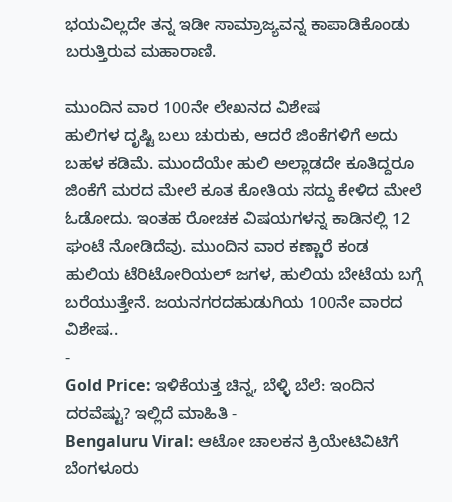ಭಯವಿಲ್ಲದೇ ತನ್ನ ಇಡೀ ಸಾಮ್ರಾಜ್ಯವನ್ನ ಕಾಪಾಡಿಕೊಂಡು ಬರುತ್ತಿರುವ ಮಹಾರಾಣಿ.

ಮುಂದಿನ ವಾರ 100ನೇ ಲೇಖನದ ವಿಶೇಷ
ಹುಲಿಗಳ ದೃಷ್ಟಿ ಬಲು ಚುರುಕು, ಆದರೆ ಜಿಂಕೆಗಳಿಗೆ ಅದು ಬಹಳ ಕಡಿಮೆ. ಮುಂದೆಯೇ ಹುಲಿ ಅಲ್ಲಾಡದೇ ಕೂತಿದ್ದರೂ ಜಿಂಕೆಗೆ ಮರದ ಮೇಲೆ ಕೂತ ಕೋತಿಯ ಸದ್ದು ಕೇಳಿದ ಮೇಲೆ ಓಡೋದು. ಇಂತಹ ರೋಚಕ ವಿಷಯಗಳನ್ನ ಕಾಡಿನಲ್ಲಿ 12 ಘಂಟೆ ನೋಡಿದೆವು. ಮುಂದಿನ ವಾರ ಕಣ್ಣಾರೆ ಕಂಡ ಹುಲಿಯ ಟೆರಿಟೋರಿಯಲ್ ಜಗಳ, ಹುಲಿಯ ಬೇಟೆಯ ಬಗ್ಗೆ ಬರೆಯುತ್ತೇನೆ. ಜಯನಗರದಹುಡುಗಿಯ 100ನೇ ವಾರದ ವಿಶೇಷ..
-
Gold Price: ಇಳಿಕೆಯತ್ತ ಚಿನ್ನ, ಬೆಳ್ಳಿ ಬೆಲೆ: ಇಂದಿನ ದರವೆಷ್ಟು? ಇಲ್ಲಿದೆ ಮಾಹಿತಿ -
Bengaluru Viral: ಆಟೋ ಚಾಲಕನ ಕ್ರಿಯೇಟಿವಿಟಿಗೆ ಬೆಂಗಳೂರು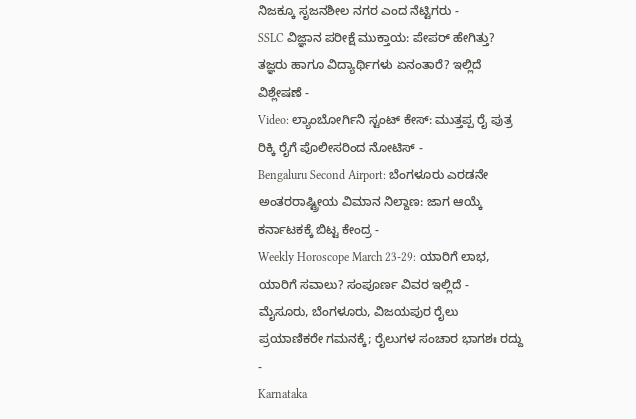ನಿಜಕ್ಕೂ ಸೃಜನಶೀಲ ನಗರ ಎಂದ ನೆಟ್ಟಿಗರು -
SSLC ವಿಜ್ಞಾನ ಪರೀಕ್ಷೆ ಮುಕ್ತಾಯ: ಪೇಪರ್ ಹೇಗಿತ್ತು? ತಜ್ಞರು ಹಾಗೂ ವಿದ್ಯಾರ್ಥಿಗಳು ಏನಂತಾರೆ? ಇಲ್ಲಿದೆ ವಿಶ್ಲೇಷಣೆ -
Video: ಲ್ಯಾಂಬೋರ್ಗಿನಿ ಸ್ಟಂಟ್ ಕೇಸ್: ಮುತ್ತಪ್ಪ ರೈ ಪುತ್ರ ರಿಕ್ಕಿ ರೈಗೆ ಪೊಲೀಸರಿಂದ ನೋಟಿಸ್ -
Bengaluru Second Airport: ಬೆಂಗಳೂರು ಎರಡನೇ ಅಂತರರಾಷ್ಟ್ರೀಯ ವಿಮಾನ ನಿಲ್ದಾಣ: ಜಾಗ ಆಯ್ಕೆ ಕರ್ನಾಟಕಕ್ಕೆ ಬಿಟ್ಟ ಕೇಂದ್ರ -
Weekly Horoscope March 23-29: ಯಾರಿಗೆ ಲಾಭ, ಯಾರಿಗೆ ಸವಾಲು? ಸಂಪೂರ್ಣ ವಿವರ ಇಲ್ಲಿದೆ -
ಮೈಸೂರು, ಬೆಂಗಳೂರು, ವಿಜಯಪುರ ರೈಲು ಪ್ರಯಾಣಿಕರೇ ಗಮನಕ್ಕೆ; ರೈಲುಗಳ ಸಂಚಾರ ಭಾಗಶಃ ರದ್ದು -
Karnataka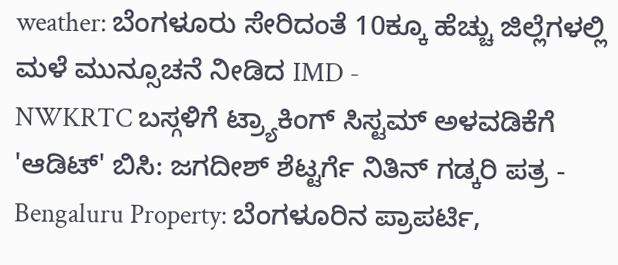weather: ಬೆಂಗಳೂರು ಸೇರಿದಂತೆ 10ಕ್ಕೂ ಹೆಚ್ಚು ಜಿಲ್ಲೆಗಳಲ್ಲಿ ಮಳೆ ಮುನ್ಸೂಚನೆ ನೀಡಿದ IMD -
NWKRTC ಬಸ್ಗಳಿಗೆ ಟ್ರ್ಯಾಕಿಂಗ್ ಸಿಸ್ಟಮ್ ಅಳವಡಿಕೆಗೆ 'ಆಡಿಟ್' ಬಿಸಿ: ಜಗದೀಶ್ ಶೆಟ್ಟರ್ಗೆ ನಿತಿನ್ ಗಡ್ಕರಿ ಪತ್ರ -
Bengaluru Property: ಬೆಂಗಳೂರಿನ ಪ್ರಾಪರ್ಟಿ,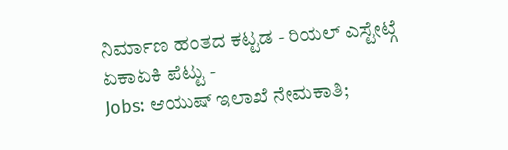ನಿರ್ಮಾಣ ಹಂತದ ಕಟ್ಟಡ - ರಿಯಲ್ ಎಸ್ಟೇಟ್ಗೆ ಏಕಾಏಕಿ ಪೆಟ್ಟು -
Jobs: ಆಯುಷ್ ಇಲಾಖೆ ನೇಮಕಾತಿ;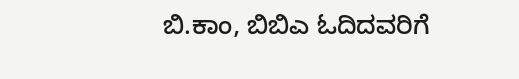ಬಿ.ಕಾಂ, ಬಿಬಿಎ ಓದಿದವರಿಗೆ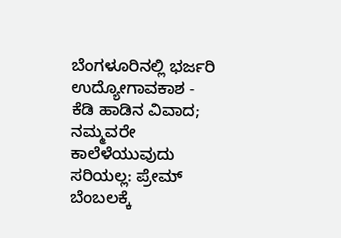ಬೆಂಗಳೂರಿನಲ್ಲಿ ಭರ್ಜರಿ ಉದ್ಯೋಗಾವಕಾಶ -
ಕೆಡಿ ಹಾಡಿನ ವಿವಾದ; ನಮ್ಮವರೇ ಕಾಲೆಳೆಯುವುದು ಸರಿಯಲ್ಲ: ಪ್ರೇಮ್ ಬೆಂಬಲಕ್ಕೆ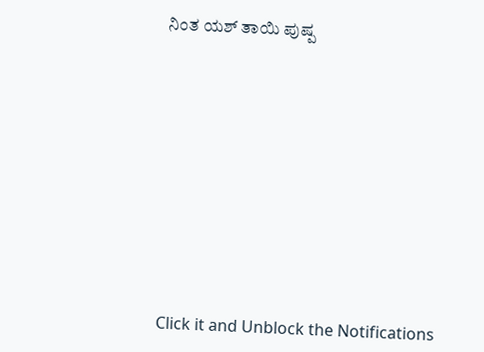ನಿಂತ ಯಶ್ ತಾಯಿ ಪುಷ್ಪ












Click it and Unblock the Notifications